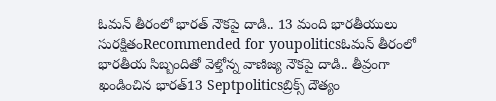ఓమన్ తీరంలో భారత్ నౌకపై దాడి.. 13 మంది భారతీయులు సురక్షితంRecommended for youpoliticsఓమన్ తీరంలో భారతీయ సిబ్బందితో వెళ్తోన్న వాణిజ్య నౌకపై దాడి.. తీవ్రంగా ఖండించిన భారత్13 Septpoliticsబ్రిక్స్ దౌత్యం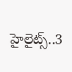హైలైట్స్..3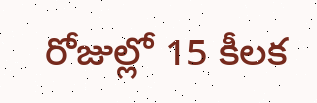రోజుల్లో 15 కీలక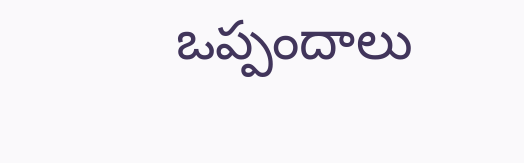ఒప్పందాలు